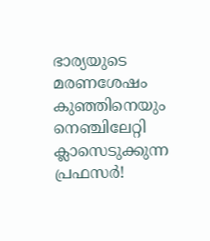ഭാര്യയുടെ മരണശേഷം കുഞ്ഞിനെയും നെഞ്ചിലേറ്റി ക്ലാസെടുക്കുന്ന പ്രഫസര്‍!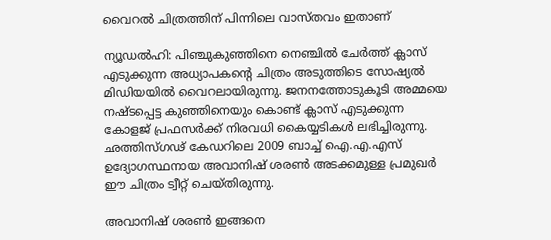വൈറല്‍ ചിത്രത്തിന് പിന്നിലെ വാസ്തവം ഇതാണ്

ന്യൂഡല്‍ഹി: പിഞ്ചുകുഞ്ഞിനെ നെഞ്ചില്‍ ചേര്‍ത്ത് ക്ലാസ് എടുക്കുന്ന അധ്യാപകന്റെ ചിത്രം അടുത്തിടെ സോഷ്യല്‍ മിഡിയയില്‍ വൈറലായിരുന്നു. ജനനത്തോടുകൂടി അമ്മയെ നഷ്ടപ്പെട്ട കുഞ്ഞിനെയും കൊണ്ട് ക്ലാസ് എടുക്കുന്ന കോളജ് പ്രഫസര്‍ക്ക് നിരവധി കൈയ്യടികള്‍ ലഭിച്ചിരുന്നു. ഛത്തിസ്ഗഢ് കേഡറിലെ 2009 ബാച്ച് ഐ.എ.എസ് ഉദ്യോഗസ്ഥനായ അവാനിഷ് ശരണ്‍ അടക്കമുള്ള പ്രമുഖര്‍ ഈ ചിത്രം ട്വീറ്റ് ചെയ്തിരുന്നു.

അവാനിഷ് ശരണ്‍ ഇങ്ങനെ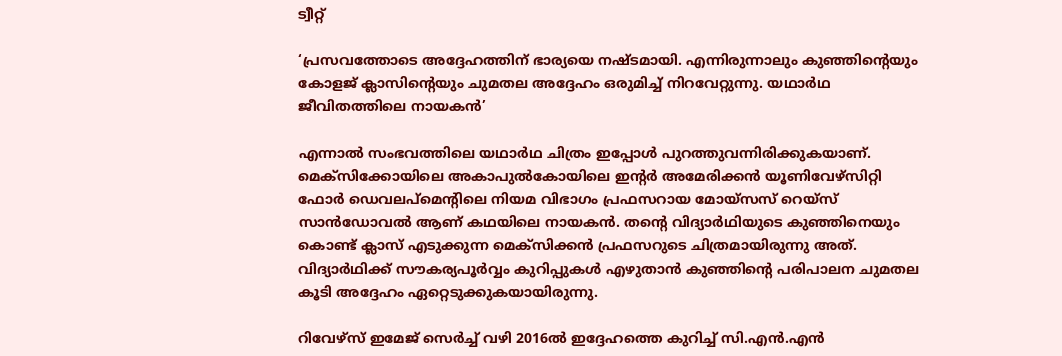ട്വീറ്റ്

‘പ്രസവത്തോടെ അദ്ദേഹത്തിന് ഭാര്യയെ നഷ്ടമായി. എന്നിരുന്നാലും കുഞ്ഞിന്റെയും കോളജ് ക്ലാസിന്റെയും ചുമതല അദ്ദേഹം ഒരുമിച്ച് നിറവേറ്റുന്നു. യഥാര്‍ഥ ജീവിതത്തിലെ നായകന്‍’

എന്നാല്‍ സംഭവത്തിലെ യഥാര്‍ഥ ചിത്രം ഇപ്പോള്‍ പുറത്തുവന്നിരിക്കുകയാണ്. മെക്‌സിക്കോയിലെ അകാപുല്‍കോയിലെ ഇന്റര്‍ അമേരിക്കന്‍ യൂണിവേഴ്‌സിറ്റി ഫോര്‍ ഡെവലപ്‌മെന്റിലെ നിയമ വിഭാഗം പ്രഫസറായ മോയ്‌സസ് റെയ്‌സ് സാന്‍ഡോവല്‍ ആണ് കഥയിലെ നായകന്‍. തന്റെ വിദ്യാര്‍ഥിയുടെ കുഞ്ഞിനെയും കൊണ്ട് ക്ലാസ് എടുക്കുന്ന മെക്‌സിക്കന്‍ പ്രഫസറുടെ ചിത്രമായിരുന്നു അത്. വിദ്യാര്‍ഥിക്ക് സൗകര്യപൂര്‍വ്വം കുറിപ്പുകള്‍ എഴുതാന്‍ കുഞ്ഞിന്റെ പരിപാലന ചുമതല കൂടി അദ്ദേഹം ഏറ്റെടുക്കുകയായിരുന്നു.

റിവേഴ്‌സ് ഇമേജ് സെര്‍ച്ച് വഴി 2016ല്‍ ഇദ്ദേഹത്തെ കുറിച്ച് സി.എന്‍.എന്‍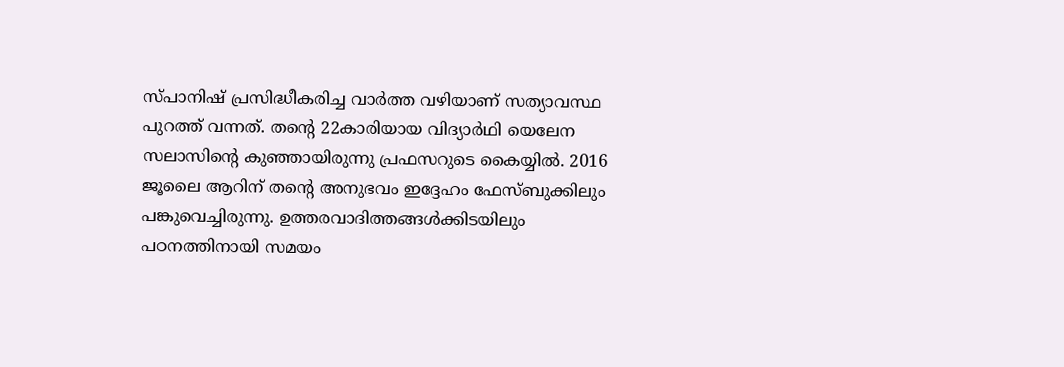സ്പാനിഷ് പ്രസിദ്ധീകരിച്ച വാര്‍ത്ത വഴിയാണ് സത്യാവസ്ഥ പുറത്ത് വന്നത്. തന്റെ 22കാരിയായ വിദ്യാര്‍ഥി യെലേന സലാസിന്റെ കുഞ്ഞായിരുന്നു പ്രഫസറുടെ കൈയ്യില്‍. 2016 ജൂലൈ ആറിന് തന്റെ അനുഭവം ഇദ്ദേഹം ഫേസ്ബുക്കിലും പങ്കുവെച്ചിരുന്നു. ഉത്തരവാദിത്തങ്ങള്‍ക്കിടയിലും പഠനത്തിനായി സമയം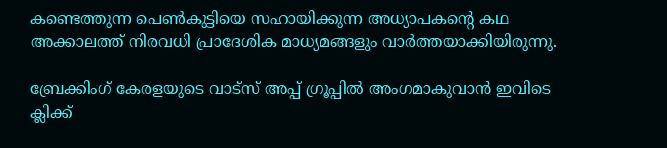കണ്ടെത്തുന്ന പെണ്‍കുട്ടിയെ സഹായിക്കുന്ന അധ്യാപകന്റെ കഥ അക്കാലത്ത് നിരവധി പ്രാദേശിക മാധ്യമങ്ങളും വാര്‍ത്തയാക്കിയിരുന്നു.

ബ്രേക്കിംഗ് കേരളയുടെ വാട്സ് അപ്പ് ഗ്രൂപ്പിൽ അംഗമാകുവാൻ ഇവിടെ ക്ലിക്ക്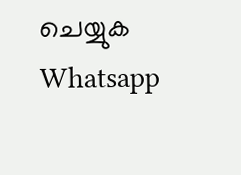ചെയ്യുക Whatsapp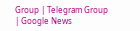Group | Telegram Group | Google News